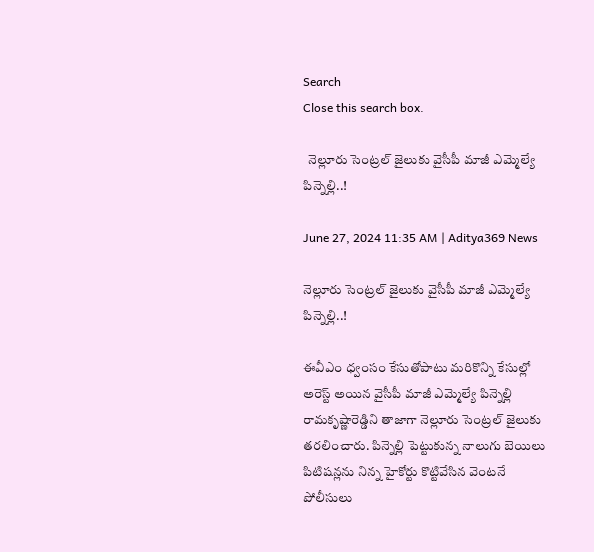Search
Close this search box.

  నెల్లూరు సెంట్రల్ జైలుకు వైసీపీ మాజీ ఎమ్మెల్యే పిన్నెల్లి..!

June 27, 2024 11:35 AM | Aditya369 News

నెల్లూరు సెంట్రల్ జైలుకు వైసీపీ మాజీ ఎమ్మెల్యే పిన్నెల్లి..!

ఈవీఎం ధ్వంసం కేసుతోపాటు మరికొన్ని కేసుల్లో అరెస్ట్ అయిన వైసీపీ మాజీ ఎమ్మెల్యే పిన్నెల్లి రామకృష్ణారెడ్డిని తాజాగా నెల్లూరు సెంట్రల్ జైలుకు తరలించారు. పిన్నెల్లి పెట్టుకున్న నాలుగు బెయిలు పిటిషన్లను నిన్న హైకోర్టు కొట్టివేసిన వెంటనే పోలీసులు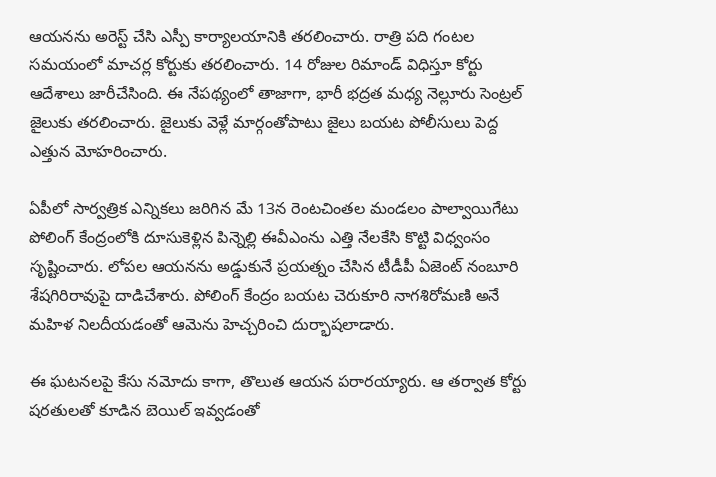ఆయనను అరెస్ట్ చేసి ఎస్పీ కార్యాలయానికి తరలించారు. రాత్రి పది గంటల సమయంలో మాచర్ల కోర్టుకు తరలించారు. 14 రోజుల రిమాండ్ విధిస్తూ కోర్టు ఆదేశాలు జారీచేసింది. ఈ నేపథ్యంలో తాజాగా, భారీ భద్రత మధ్య నెల్లూరు సెంట్రల్ జైలుకు తరలించారు. జైలుకు వెళ్లే మార్గంతోపాటు జైలు బయట పోలీసులు పెద్ద ఎత్తున మోహరించారు.

ఏపీలో సార్వత్రిక ఎన్నికలు జరిగిన మే 13న రెంటచింతల మండలం పాల్వాయిగేటు పోలింగ్ కేంద్రంలోకి దూసుకెళ్లిన పిన్నెల్లి ఈవీఎంను ఎత్తి నేలకేసి కొట్టి విధ్వంసం సృష్టించారు. లోపల ఆయనను అడ్డుకునే ప్రయత్నం చేసిన టీడీపీ ఏజెంట్ నంబూరి శేషగిరిరావుపై దాడిచేశారు. పోలింగ్ కేంద్రం బయట చెరుకూరి నాగశిరోమణి అనే మహిళ నిలదీయడంతో ఆమెను హెచ్చరించి దుర్భాషలాడారు.

ఈ ఘటనలపై కేసు నమోదు కాగా, తొలుత ఆయన పరారయ్యారు. ఆ తర్వాత కోర్టు షరతులతో కూడిన బెయిల్ ఇవ్వడంతో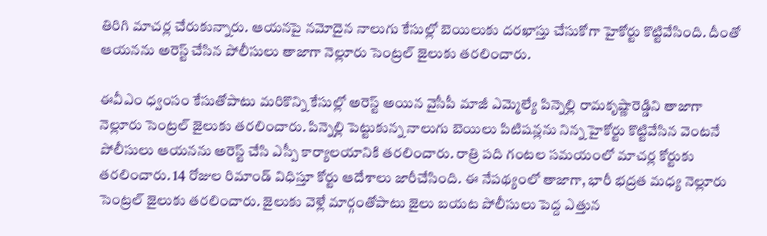తిరిగి మాచర్ల చేరుకున్నారు. ఆయనపై నమోదైన నాలుగు కేసుల్లో బెయిలుకు దరఖాస్తు చేసుకోగా హైకోర్టు కొట్టివేసింది. దీంతో ఆయనను అరెస్ట్ చేసిన పోలీసులు తాజాగా నెల్లూరు సెంట్రల్ జైలుకు తరలించారు.

ఈవీఎం ధ్వంసం కేసుతోపాటు మరికొన్ని కేసుల్లో అరెస్ట్ అయిన వైసీపీ మాజీ ఎమ్మెల్యే పిన్నెల్లి రామకృష్ణారెడ్డిని తాజాగా నెల్లూరు సెంట్రల్ జైలుకు తరలించారు. పిన్నెల్లి పెట్టుకున్న నాలుగు బెయిలు పిటిషన్లను నిన్న హైకోర్టు కొట్టివేసిన వెంటనే పోలీసులు ఆయనను అరెస్ట్ చేసి ఎస్పీ కార్యాలయానికి తరలించారు. రాత్రి పది గంటల సమయంలో మాచర్ల కోర్టుకు తరలించారు. 14 రోజుల రిమాండ్ విధిస్తూ కోర్టు ఆదేశాలు జారీచేసింది. ఈ నేపథ్యంలో తాజాగా, భారీ భద్రత మధ్య నెల్లూరు సెంట్రల్ జైలుకు తరలించారు. జైలుకు వెళ్లే మార్గంతోపాటు జైలు బయట పోలీసులు పెద్ద ఎత్తున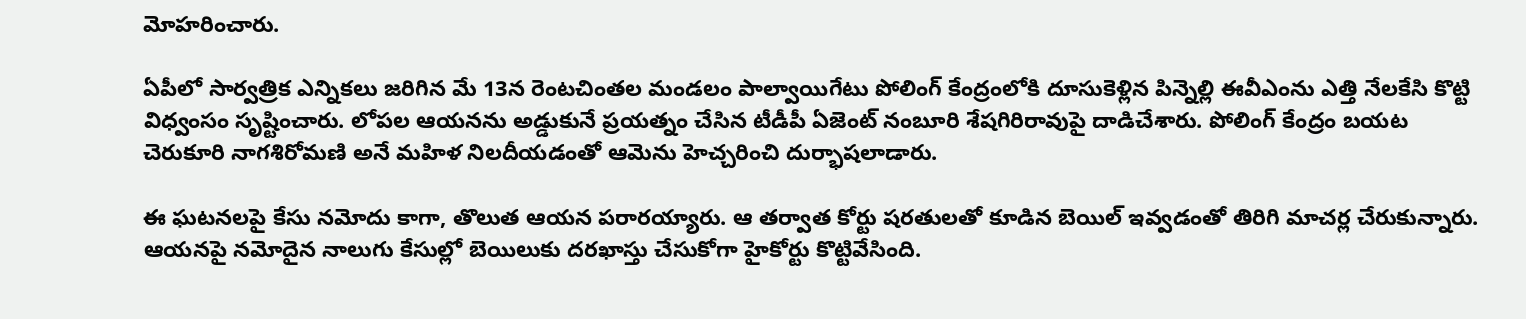మోహరించారు.

ఏపీలో సార్వత్రిక ఎన్నికలు జరిగిన మే 13న రెంటచింతల మండలం పాల్వాయిగేటు పోలింగ్ కేంద్రంలోకి దూసుకెళ్లిన పిన్నెల్లి ఈవీఎంను ఎత్తి నేలకేసి కొట్టి విధ్వంసం సృష్టించారు. లోపల ఆయనను అడ్డుకునే ప్రయత్నం చేసిన టీడీపీ ఏజెంట్ నంబూరి శేషగిరిరావుపై దాడిచేశారు. పోలింగ్ కేంద్రం బయట చెరుకూరి నాగశిరోమణి అనే మహిళ నిలదీయడంతో ఆమెను హెచ్చరించి దుర్భాషలాడారు.

ఈ ఘటనలపై కేసు నమోదు కాగా, తొలుత ఆయన పరారయ్యారు. ఆ తర్వాత కోర్టు షరతులతో కూడిన బెయిల్ ఇవ్వడంతో తిరిగి మాచర్ల చేరుకున్నారు. ఆయనపై నమోదైన నాలుగు కేసుల్లో బెయిలుకు దరఖాస్తు చేసుకోగా హైకోర్టు కొట్టివేసింది.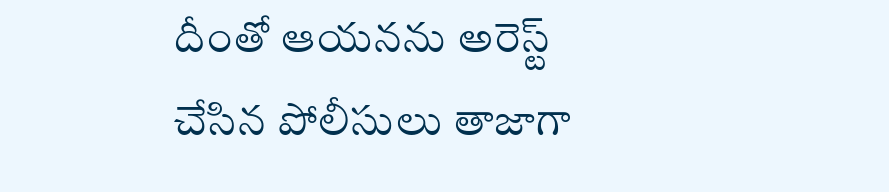దీంతో ఆయనను అరెస్ట్ చేసిన పోలీసులు తాజాగా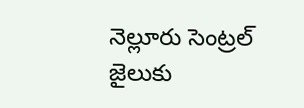నెల్లూరు సెంట్రల్ జైలుకు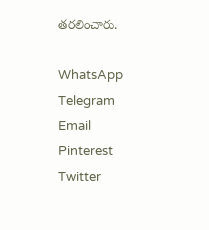తరలించారు.

WhatsApp
Telegram
Email
Pinterest
Twitter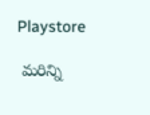Playstore

 మరిన్ని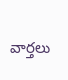వార్తలు